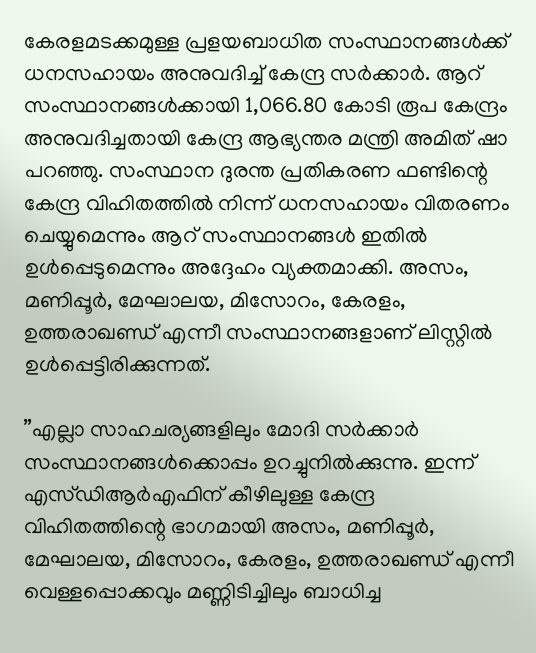കേരളമടക്കമുള്ള പ്രളയബാധിത സംസ്ഥാനങ്ങള്‍ക്ക് ധനസഹായം അനുവദിച്ച്‌ കേന്ദ്ര സര്‍ക്കാര്‍. ആറ് സംസ്ഥാനങ്ങള്‍ക്കായി 1,066.80 കോടി രൂപ കേന്ദ്രം അനുവദിച്ചതായി കേന്ദ്ര ആഭ്യന്തര മന്ത്രി അമിത് ഷാ പറഞ്ഞു. സംസ്ഥാന ദുരന്ത പ്രതികരണ ഫണ്ടിന്റെ കേന്ദ്ര വിഹിതത്തില്‍ നിന്ന് ധനസഹായം വിതരണം ചെയ്യുമെന്നും ആറ് സംസ്ഥാനങ്ങള്‍ ഇതില്‍ ഉള്‍പ്പെടുമെന്നും അദ്ദേഹം വ്യക്തമാക്കി. അസം, മണിപ്പൂര്‍, മേഘാലയ, മിസോറം, കേരളം, ഉത്തരാഖണ്ഡ് എന്നീ സംസ്ഥാനങ്ങളാണ് ലിസ്റ്റില്‍ ഉള്‍പ്പെട്ടിരിക്കുന്നത്.

”എല്ലാ സാഹചര്യങ്ങളിലും മോദി സര്‍ക്കാര്‍ സംസ്ഥാനങ്ങള്‍ക്കൊപ്പം ഉറച്ചുനില്‍ക്കുന്നു. ഇന്ന് എസ്ഡിആര്‍എഫിന് കീഴിലുള്ള കേന്ദ്ര വിഹിതത്തിന്റെ ഭാഗമായി അസം, മണിപ്പൂര്‍, മേഘാലയ, മിസോറം, കേരളം, ഉത്തരാഖണ്ഡ് എന്നീ വെള്ളപ്പൊക്കവും മണ്ണിടിച്ചിലും ബാധിച്ച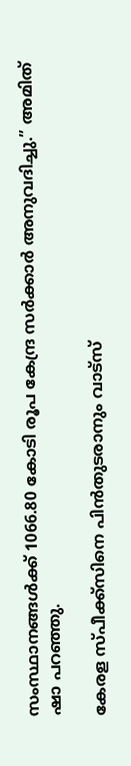സംസ്ഥാനങ്ങള്‍ക്ക് 1066.80 കോടി രൂപ കേന്ദ്ര സര്‍ക്കാര്‍ അനുവദിച്ചു.” അമിത് ഷാ പറഞ്ഞു.

കേരള സ്പീക്ക്സിനെ പിൻതുടരാനും വാട്സ്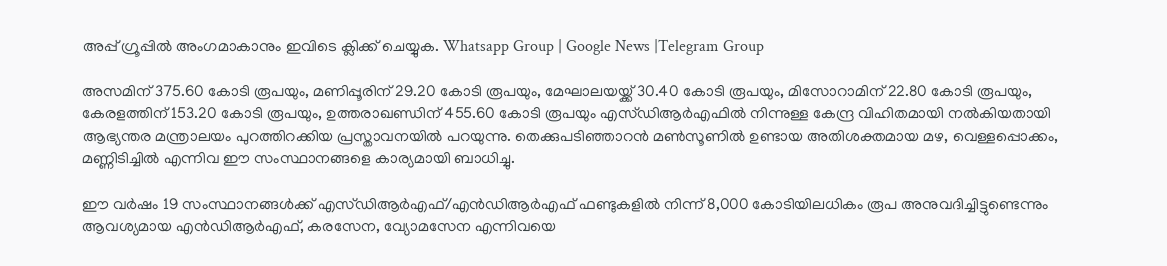അപ്പ് ഗ്രൂപ്പിൽ അംഗമാകാനും ഇവിടെ ക്ലിക്ക് ചെയ്യുക. Whatsapp Group | Google News |Telegram Group

അസമിന് 375.60 കോടി രൂപയും, മണിപ്പൂരിന് 29.20 കോടി രൂപയും, മേഘാലയയ്ക്ക് 30.40 കോടി രൂപയും, മിസോറാമിന് 22.80 കോടി രൂപയും, കേരളത്തിന് 153.20 കോടി രൂപയും, ഉത്തരാഖണ്ഡിന് 455.60 കോടി രൂപയും എസ്ഡിആര്‍എഫില്‍ നിന്നുള്ള കേന്ദ്ര വിഹിതമായി നല്‍കിയതായി ആഭ്യന്തര മന്ത്രാലയം പുറത്തിറക്കിയ പ്രസ്താവനയില്‍ പറയുന്നു. തെക്കുപടിഞ്ഞാറന്‍ മണ്‍സൂണില്‍ ഉണ്ടായ അതിശക്തമായ മഴ, വെള്ളപ്പൊക്കം, മണ്ണിടിച്ചില്‍ എന്നിവ ഈ സംസ്ഥാനങ്ങളെ കാര്യമായി ബാധിച്ചു.

ഈ വര്‍ഷം 19 സംസ്ഥാനങ്ങള്‍ക്ക് എസ്ഡിആര്‍എഫ്/എന്‍ഡിആര്‍എഫ് ഫണ്ടുകളില്‍ നിന്ന് 8,000 കോടിയിലധികം രൂപ അനുവദിച്ചിട്ടുണ്ടെന്നും ആവശ്യമായ എന്‍ഡിആര്‍എഫ്, കരസേന, വ്യോമസേന എന്നിവയെ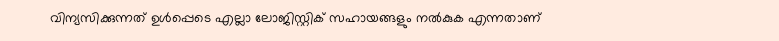വിന്യസിക്കുന്നത് ഉള്‍പ്പെടെ എല്ലാ ലോജിസ്റ്റിക് സഹായങ്ങളും നല്‍കുക എന്നതാണ്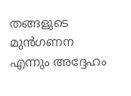തങ്ങളുടെ മുന്‍ഗണന എന്നും അദ്ദേഹം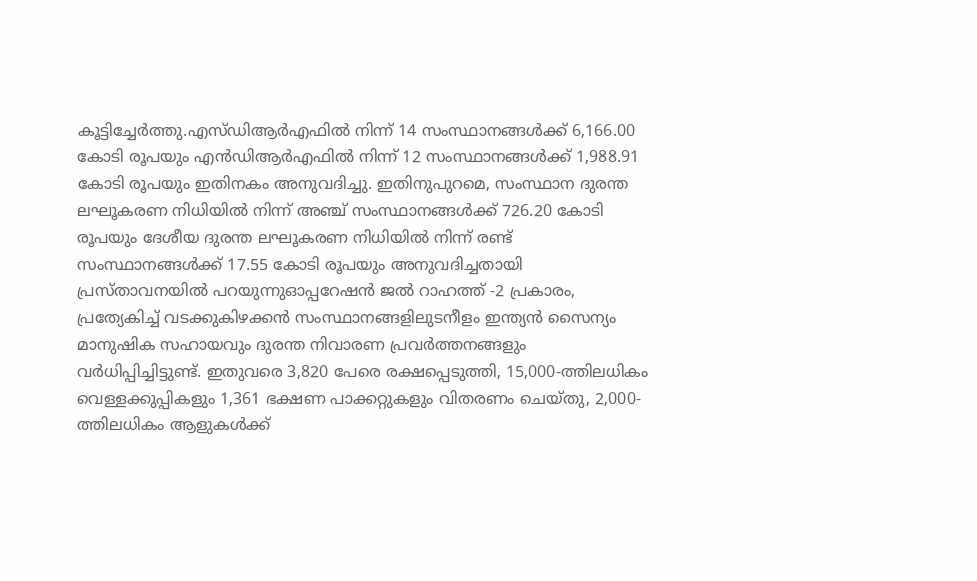കൂട്ടിച്ചേര്‍ത്തു.എസ്ഡിആര്‍എഫില്‍ നിന്ന് 14 സംസ്ഥാനങ്ങള്‍ക്ക് 6,166.00 കോടി രൂപയും എന്‍ഡിആര്‍എഫില്‍ നിന്ന് 12 സംസ്ഥാനങ്ങള്‍ക്ക് 1,988.91 കോടി രൂപയും ഇതിനകം അനുവദിച്ചു. ഇതിനുപുറമെ, സംസ്ഥാന ദുരന്ത ലഘൂകരണ നിധിയില്‍ നിന്ന് അഞ്ച് സംസ്ഥാനങ്ങള്‍ക്ക് 726.20 കോടി രൂപയും ദേശീയ ദുരന്ത ലഘൂകരണ നിധിയില്‍ നിന്ന് രണ്ട് സംസ്ഥാനങ്ങള്‍ക്ക് 17.55 കോടി രൂപയും അനുവദിച്ചതായി പ്രസ്താവനയില്‍ പറയുന്നുഓപ്പറേഷന്‍ ജല്‍ റാഹത്ത് -2 പ്രകാരം, പ്രത്യേകിച്ച്‌ വടക്കുകിഴക്കന്‍ സംസ്ഥാനങ്ങളിലുടനീളം ഇന്ത്യന്‍ സൈന്യം മാനുഷിക സഹായവും ദുരന്ത നിവാരണ പ്രവര്‍ത്തനങ്ങളും വര്‍ധിപ്പിച്ചിട്ടുണ്ട്. ഇതുവരെ 3,820 പേരെ രക്ഷപ്പെടുത്തി, 15,000-ത്തിലധികം വെള്ളക്കുപ്പികളും 1,361 ഭക്ഷണ പാക്കറ്റുകളും വിതരണം ചെയ്തു, 2,000-ത്തിലധികം ആളുകള്‍ക്ക്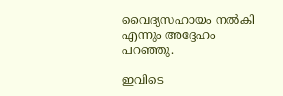വൈദ്യസഹായം നല്‍കി എന്നും അദ്ദേഹം പറഞ്ഞു.

ഇവിടെ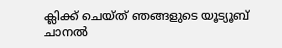ക്ലിക്ക് ചെയ്ത് ഞങ്ങളുടെ യൂട്യൂബ് ചാനൽ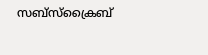സബ്സ്ക്രൈബ്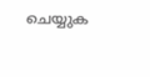ചെയ്യുക